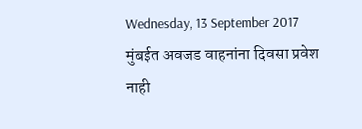Wednesday, 13 September 2017
मुंबईत अवजड वाहनांना दिवसा प्रवेश नाही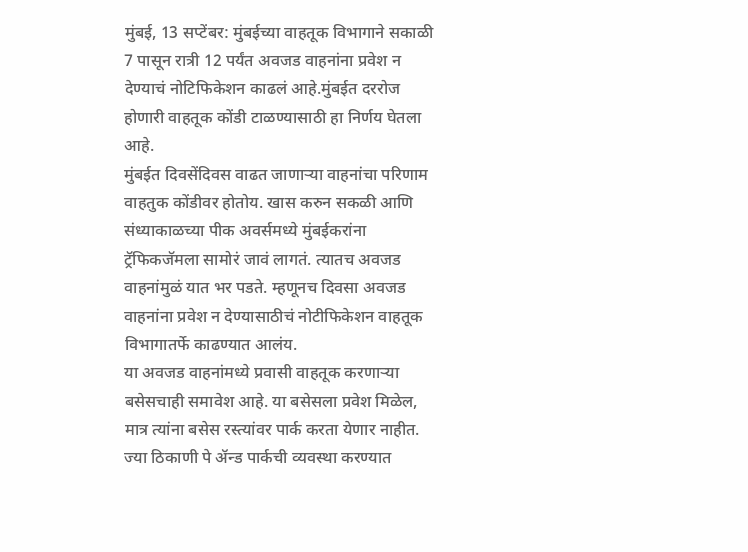मुंबई, 13 सप्टेंबर: मुंबईच्या वाहतूक विभागाने सकाळी 7 पासून रात्री 12 पर्यंत अवजड वाहनांना प्रवेश न देण्याचं नोटिफिकेशन काढलं आहे.मुंबईत दररोज होणारी वाहतूक कोंडी टाळण्यासाठी हा निर्णय घेतला आहे.
मुंबईत दिवसेंदिवस वाढत जाणाऱ्या वाहनांचा परिणाम वाहतुक कोंडीवर होतोय. खास करुन सकळी आणि संध्याकाळच्या पीक अवर्समध्ये मुंबईकरांना ट्रॅफिकजॅमला सामोरं जावं लागतं. त्यातच अवजड वाहनांमुळं यात भर पडते. म्हणूनच दिवसा अवजड वाहनांना प्रवेश न देण्यासाठीचं नोटीफिकेशन वाहतूक विभागातर्फे काढण्यात आलंय.
या अवजड वाहनांमध्ये प्रवासी वाहतूक करणाऱ्या बसेसचाही समावेश आहे. या बसेसला प्रवेश मिळेल, मात्र त्यांना बसेस रस्त्यांवर पार्क करता येणार नाहीत. ज्या ठिकाणी पे ॲन्ड पार्कची व्यवस्था करण्यात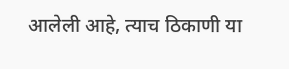आलेली आहे, त्याच ठिकाणी या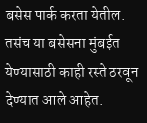बसेस पार्क करता येतील. तसंच या बसेसना मुंबईत येण्यासाठी काही रस्ते ठरवून देण्यात आले आहेत.